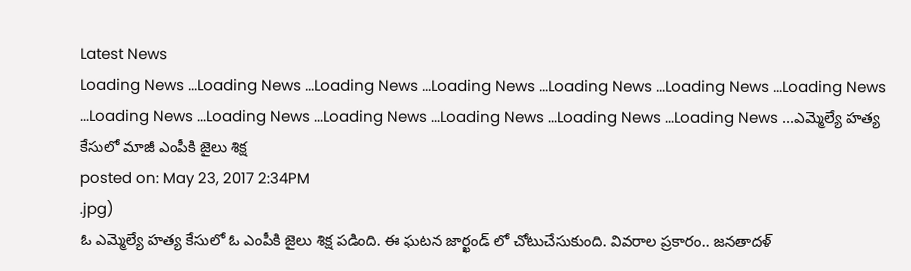Latest News
Loading News ...Loading News ...Loading News ...Loading News ...Loading News ...Loading News ...Loading News ...Loading News ...Loading News ...Loading News ...Loading News ...Loading News ...Loading News ...ఎమ్మెల్యే హత్య కేసులో మాజీ ఎంపీకి జైలు శిక్ష
posted on: May 23, 2017 2:34PM
.jpg)
ఓ ఎమ్మెల్యే హత్య కేసులో ఓ ఎంపీకి జైలు శిక్ష పడింది. ఈ ఘటన జార్ఖండ్ లో చోటుచేసుకుంది. వివరాల ప్రకారం.. జనతాదళ్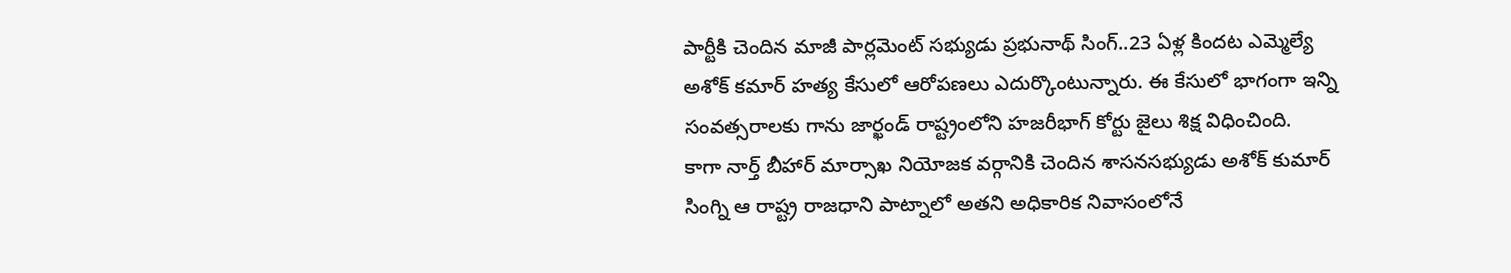పార్టీకి చెందిన మాజీ పార్లమెంట్ సభ్యుడు ప్రభునాథ్ సింగ్..23 ఏళ్ల కిందట ఎమ్మెల్యే అశోక్ కమార్ హత్య కేసులో ఆరోపణలు ఎదుర్కొంటున్నారు. ఈ కేసులో భాగంగా ఇన్ని సంవత్సరాలకు గాను జార్ఖండ్ రాష్ట్రంలోని హజరీభాగ్ కోర్టు జైలు శిక్ష విధించింది.
కాగా నార్త్ బీహార్ మార్సాఖ నియోజక వర్గానికి చెందిన శాసనసభ్యుడు అశోక్ కుమార్ సింగ్ని ఆ రాష్ట్ర రాజధాని పాట్నాలో అతని అధికారిక నివాసంలోనే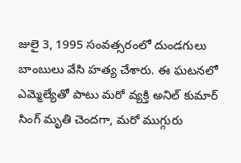జులై 3, 1995 సంవత్సరంలో దుండగులు బాంబులు వేసి హత్య చేశారు. ఈ ఘటనలో ఎమ్మెల్యేతో పాటు మరో వ్యక్తి అనిల్ కుమార్ సింగ్ మృతి చెందగా, మరో ముగ్గురు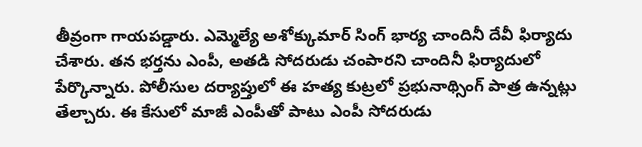తీవ్రంగా గాయపడ్డారు. ఎమ్మెల్యే అశోక్కుమార్ సింగ్ భార్య చాందినీ దేవీ ఫిర్యాదు చేశారు. తన భర్తను ఎంపీ, అతడి సోదరుడు చంపారని చాందినీ ఫిర్యాదులో పేర్కొన్నారు. పోలీసుల దర్యాప్తులో ఈ హత్య కుట్రలో ప్రభునాథ్సింగ్ పాత్ర ఉన్నట్లు తేల్చారు. ఈ కేసులో మాజీ ఎంపీతో పాటు ఎంపీ సోదరుడు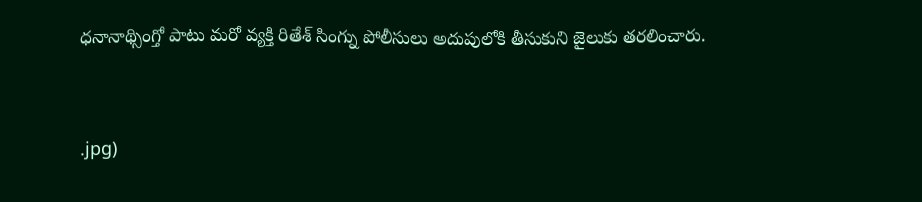ధనానాథ్సింగ్తో పాటు మరో వ్యక్తి రితేశ్ సింగ్ను పోలీసులు అదుపులోకి తీసుకుని జైలుకు తరలించారు.


.jpg)